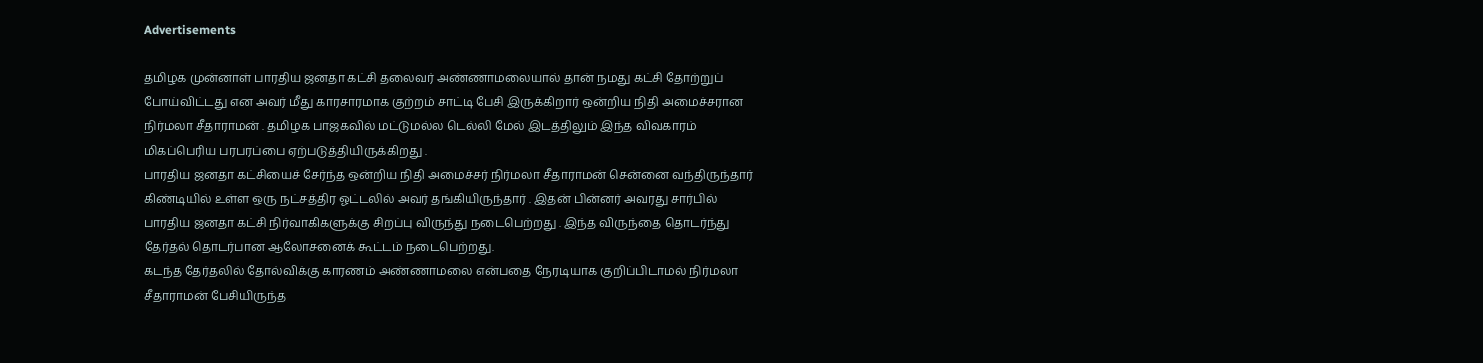Advertisements

தமிழக முன்னாள் பாரதிய ஜனதா கட்சி தலைவர் அண்ணாமலையால் தான் நமது கட்சி தோற்றுப் போய்விட்டது என அவர் மீது காரசாரமாக குற்றம் சாட்டி பேசி இருக்கிறார் ஒன்றிய நிதி அமைச்சரான நிர்மலா சீதாராமன் . தமிழக பாஜகவில் மட்டுமல்ல டெல்லி மேல் இடத்திலும் இந்த விவகாரம் மிகப்பெரிய பரபரப்பை ஏற்படுத்தியிருக்கிறது .
பாரதிய ஜனதா கட்சியைச் சேர்ந்த ஒன்றிய நிதி அமைச்சர் நிர்மலா சீதாராமன் சென்னை வந்திருந்தார் கிண்டியில் உள்ள ஒரு நட்சத்திர ஓட்டலில் அவர் தங்கியிருந்தார் . இதன் பின்னர் அவரது சார்பில் பாரதிய ஜனதா கட்சி நிர்வாகிகளுக்கு சிறப்பு விருந்து நடைபெற்றது . இந்த விருந்தை தொடர்ந்து தேர்தல் தொடர்பான ஆலோசனைக் கூட்டம் நடைபெற்றது.
கடந்த தேர்தலில் தோல்விக்கு காரணம் அண்ணாமலை என்பதை நேரடியாக குறிப்பிடாமல் நிர்மலா சீதாராமன் பேசியிருந்த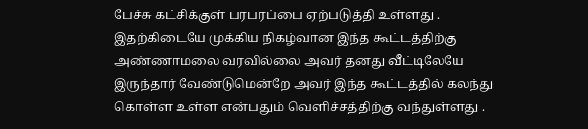பேச்சு கட்சிக்குள் பரபரப்பை ஏற்படுத்தி உள்ளது . இதற்கிடையே முக்கிய நிகழ்வான இந்த கூட்டத்திற்கு அண்ணாமலை வரவில்லை அவர் தனது வீட்டிலேயே இருந்தார் வேண்டுமென்றே அவர் இந்த கூட்டத்தில் கலந்து கொள்ள உள்ள என்பதும் வெளிச்சத்திற்கு வந்துள்ளது .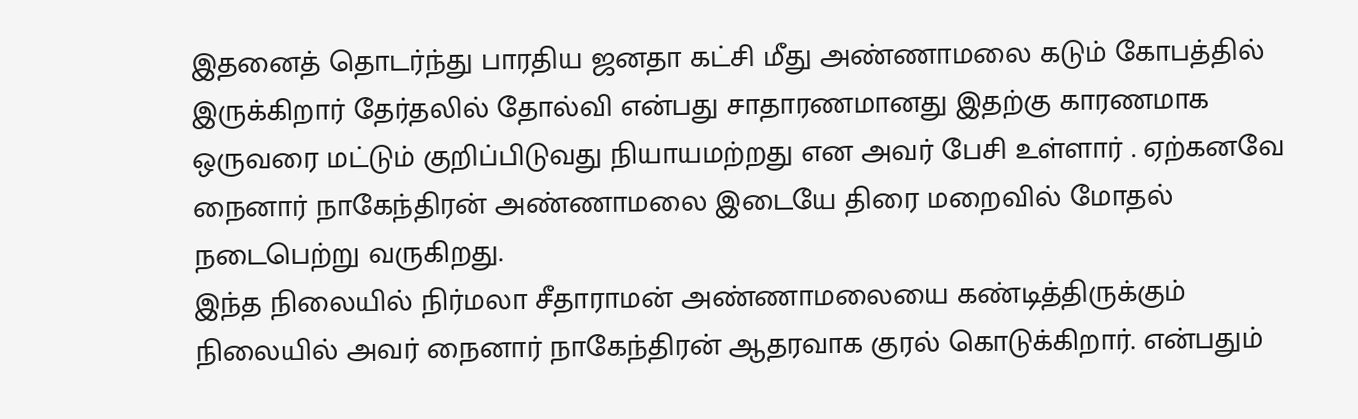இதனைத் தொடர்ந்து பாரதிய ஜனதா கட்சி மீது அண்ணாமலை கடும் கோபத்தில் இருக்கிறார் தேர்தலில் தோல்வி என்பது சாதாரணமானது இதற்கு காரணமாக ஒருவரை மட்டும் குறிப்பிடுவது நியாயமற்றது என அவர் பேசி உள்ளார் . ஏற்கனவே நைனார் நாகேந்திரன் அண்ணாமலை இடையே திரை மறைவில் மோதல் நடைபெற்று வருகிறது.
இந்த நிலையில் நிர்மலா சீதாராமன் அண்ணாமலையை கண்டித்திருக்கும் நிலையில் அவர் நைனார் நாகேந்திரன் ஆதரவாக குரல் கொடுக்கிறார். என்பதும்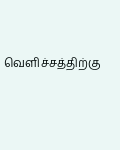வெளிச்சத்திற்கு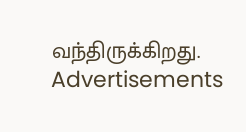வந்திருக்கிறது.
Advertisements